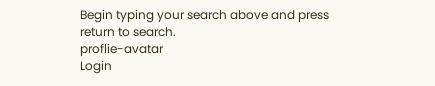Begin typing your search above and press return to search.
proflie-avatar
Login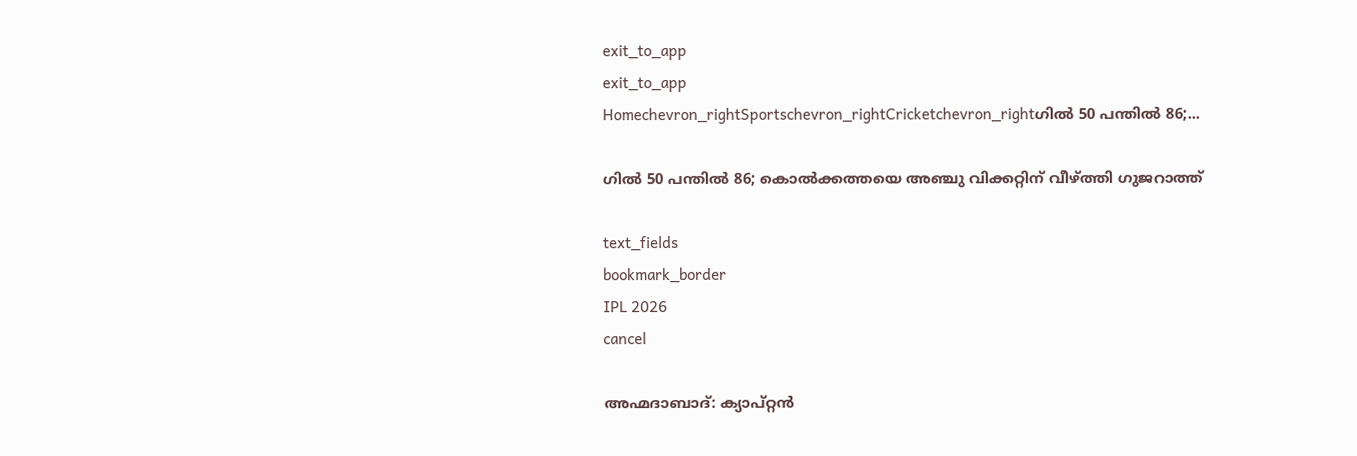exit_to_app
exit_to_app
Homechevron_rightSportschevron_rightCricketchevron_rightഗിൽ 50 പന്തിൽ 86;...

ഗിൽ 50 പന്തിൽ 86; കൊൽക്കത്തയെ അഞ്ചു വിക്കറ്റിന് വീഴ്ത്തി ഗുജറാത്ത്

text_fields
bookmark_border
IPL 2026
cancel

അഹ്മദാബാദ്: ക്യാപ്റ്റൻ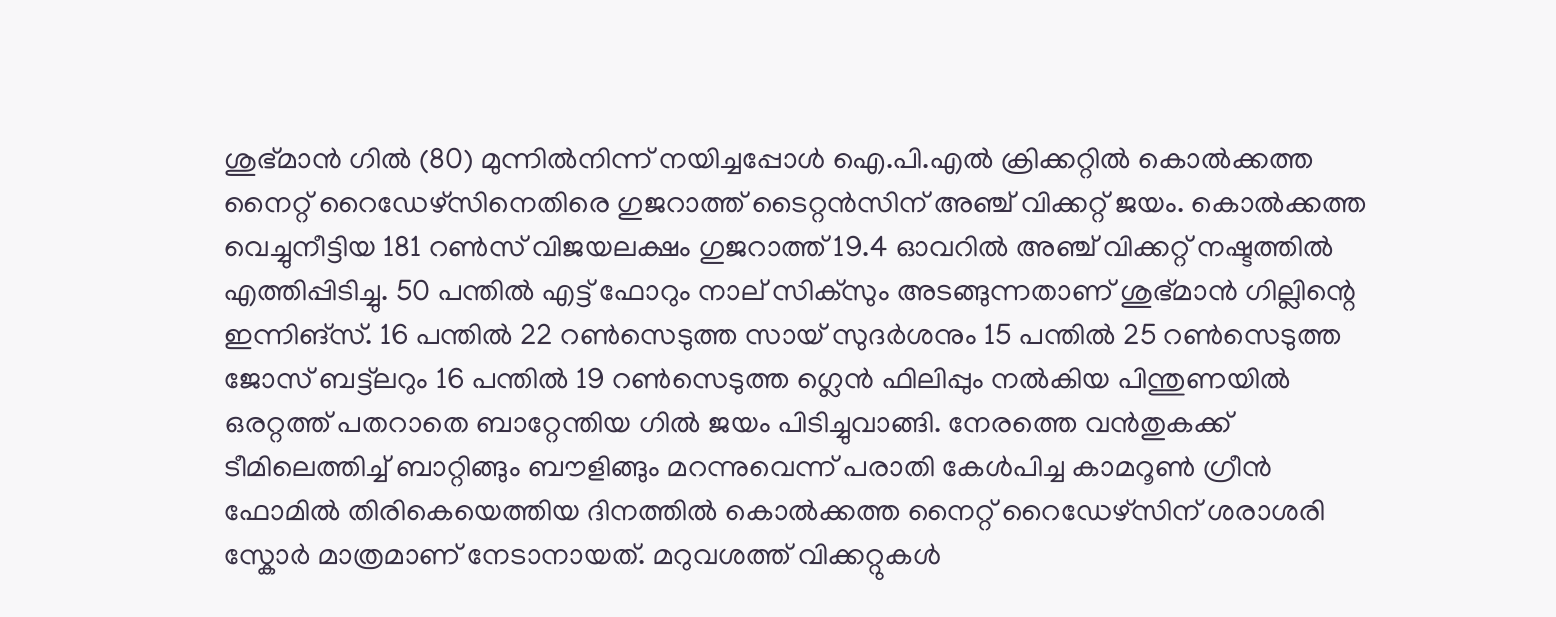ശുഭ്മാൻ ഗിൽ (80) മുന്നിൽനിന്ന് നയിച്ചപ്പോൾ ഐ.പി.എൽ ക്രിക്കറ്റിൽ കൊൽക്കത്ത നൈറ്റ് റൈഡേഴ്സിനെതിരെ ഗുജറാത്ത് ടൈറ്റൻസിന് അഞ്ച് വിക്കറ്റ് ജയം. കൊൽക്കത്ത വെച്ചുനീട്ടിയ 181 റൺസ് വിജയലക്ഷം ഗുജറാത്ത് 19.4 ഓവറിൽ അഞ്ച് വിക്കറ്റ് നഷ്ടത്തിൽ എത്തിപ്പിടിച്ചു. 50 പന്തിൽ എട്ട് ഫോറും നാല് സിക്സും അടങ്ങുന്നതാണ് ശുഭ്മാൻ ഗില്ലിന്റെ ഇന്നിങ്സ്. 16 പന്തിൽ 22 റൺസെടുത്ത സായ് സുദർശനും 15 പന്തിൽ 25 റൺസെടുത്ത ജോസ് ബട്ട്‍ലറും 16 പന്തിൽ 19 റൺസെടുത്ത ഗ്ലെൻ ഫിലിപ്പും നൽകിയ പിന്തുണയിൽ ഒരറ്റത്ത് പതറാതെ ബാറ്റേന്തിയ ഗിൽ ജയം പിടിച്ചുവാങ്ങി. നേരത്തെ വൻതുകക്ക് ടീമിലെത്തിച്ച് ബാറ്റിങ്ങും ബൗളിങ്ങും മറന്നുവെന്ന് പരാതി കേൾപിച്ച കാമറൂൺ ഗ്രീൻ ഫോമിൽ തിരികെയെത്തിയ ദിനത്തിൽ കൊൽക്കത്ത നൈറ്റ് റൈഡേഴ്സിന് ശരാശരി സ്കോർ മാത്രമാണ് നേടാനായത്. മറുവശത്ത് വിക്കറ്റുകൾ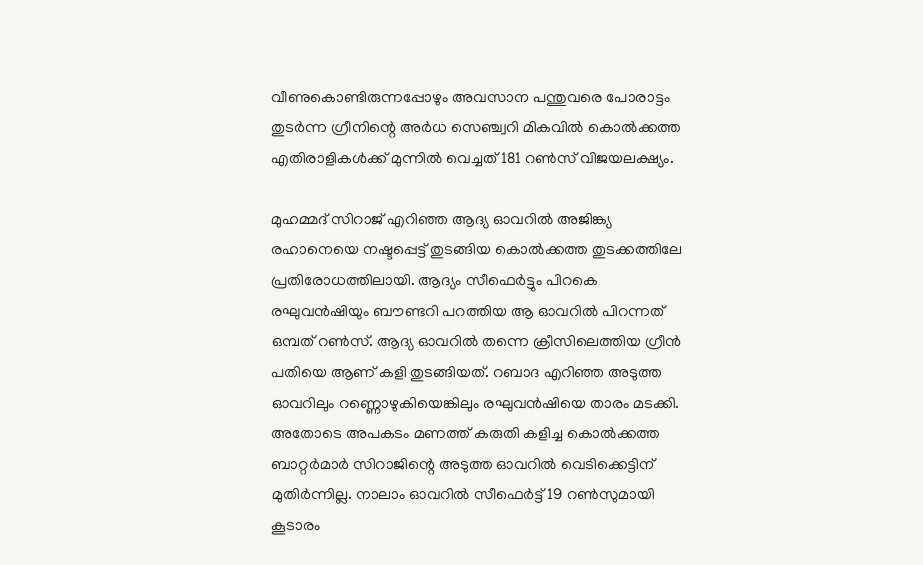വീണുകൊണ്ടിരുന്നപ്പോഴും അവസാന പന്തുവരെ പോരാട്ടം തുടർന്ന ഗ്രീനിന്റെ അർധ സെഞ്ച്വറി മികവിൽ കൊൽക്കത്ത എതിരാളികൾക്ക് മുന്നിൽ വെച്ചത് 181 റൺസ് വിജയലക്ഷ്യം.

മുഹമ്മദ് സിറാജ് എറിഞ്ഞ ആദ്യ ഓവറിൽ അജിങ്ക്യ രഹാനെയെ നഷ്ടപ്പെട്ട് തുടങ്ങിയ കൊൽക്കത്ത തുടക്കത്തിലേ പ്രതിരോധത്തിലായി. ആദ്യം സീഫെർട്ടും പിറകെ രഘുവൻഷിയും ബൗണ്ടറി പറത്തിയ ആ ഓവറിൽ പിറന്നത് ഒമ്പത് റൺസ്. ആദ്യ ഓവറിൽ തന്നെ ക്രീസിലെത്തിയ ഗ്രീൻ പതിയെ ആണ് കളി തുടങ്ങിയത്. റബാദ എറിഞ്ഞ അടുത്ത ഓവറിലും റണ്ണൊഴുകിയെങ്കിലും രഘുവൻഷിയെ താരം മടക്കി. അതോടെ അപകടം മണത്ത് കരുതി കളിച്ച കൊൽക്കത്ത ബാറ്റർമാർ സിറാജിന്റെ അടുത്ത ഓവറിൽ വെടിക്കെട്ടിന് മുതിർന്നില്ല. നാലാം ഓവറിൽ സീഫെർട്ട് 19 റൺസുമായി കൂടാരം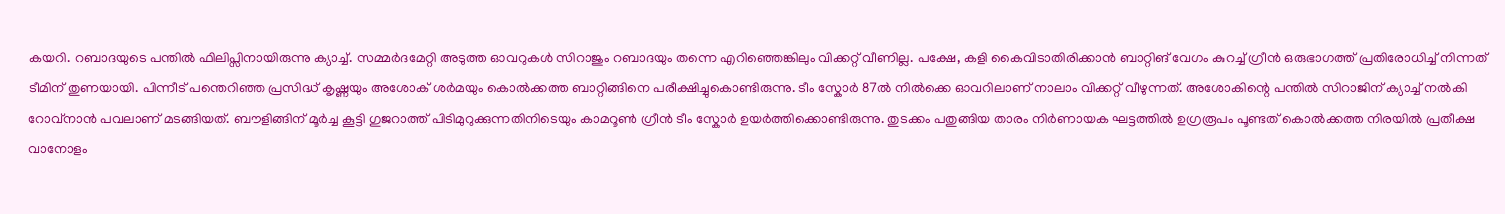കയറി. റബാദയുടെ പന്തിൽ ഫിലിപ്സിനായിരുന്നു ക്യാച്ച്. സമ്മർദമേറ്റി അടുത്ത ഓവറുകൾ സിറാജും റബാദയും തന്നെ എറിഞ്ഞെങ്കിലും വിക്കറ്റ് വീണില്ല. പക്ഷേ, കളി കൈവിടാതിരിക്കാൻ ബാറ്റിങ് വേഗം കുറച്ച് ഗ്രീൻ ഒരുഭാഗത്ത് പ്രതിരോധിച്ച് നിന്നത് ടീമിന് തുണയായി. പിന്നീട് പന്തെറിഞ്ഞ പ്രസിദ്ധ് കൃഷ്ണയും അശോക് ശർമയും കൊൽക്കത്ത ബാറ്റിങ്ങിനെ പരീക്ഷിച്ചുകൊണ്ടിരുന്നു. ടീം സ്കോർ 87ൽ നിൽക്കെ ഓവറിലാണ് നാലാം വിക്കറ്റ് വീഴുന്നത്. അശോകിന്റെ പന്തിൽ സിറാജിന് ക്യാച്ച് നൽകി റോവ്നാൻ പവലാണ് മടങ്ങിയത്. ബൗളിങ്ങിന് മൂർച്ച കൂട്ടി ഗുജറാത്ത് പിടിമുറുക്കുന്നതിനിടെയും കാമറൂൺ ഗ്രീൻ ടീം സ്കോർ ഉയർത്തിക്കൊണ്ടിരുന്നു. തുടക്കം പതുങ്ങിയ താരം നിർണായക ഘട്ടത്തിൽ ഉഗ്രരൂപം പൂണ്ടത് കൊൽക്കത്ത നിരയിൽ പ്രതീക്ഷ വാനോളം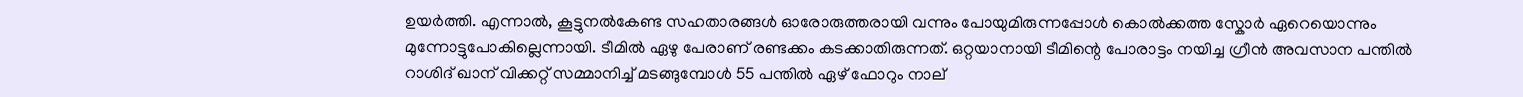ഉയർത്തി. എന്നാൽ, കൂട്ടുനൽകേണ്ട സഹതാരങ്ങൾ ഓരോരുത്തരായി വന്നും പോയുമിരുന്നപ്പോൾ കൊൽക്കത്ത സ്കോർ ഏറെയൊന്നും മുന്നോട്ടുപോകില്ലെന്നായി. ടീമിൽ ഏഴു പേരാണ് രണ്ടക്കം കടക്കാതിരുന്നത്. ഒറ്റയാനായി ടീമിന്റെ പോരാട്ടം നയിച്ച ഗ്രീൻ അവസാന പന്തിൽ റാശിദ് ഖാന് വിക്കറ്റ് സമ്മാനിച്ച് മടങ്ങുമ്പോൾ 55 പന്തിൽ ഏഴ് ഫോറും നാല്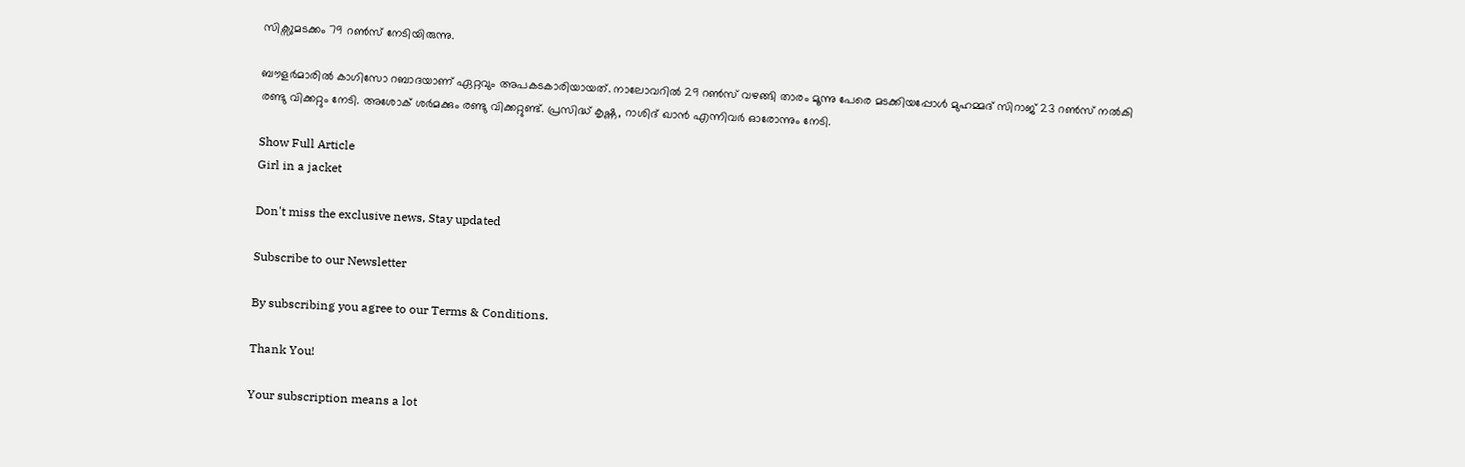സിക്സുമടക്കം 79 റൺസ് നേടിയിരുന്നു.

ബൗളർമാരിൽ കാഗിസോ റബാദയാണ് ഏറ്റവും അപകടകാരിയായത്. നാലോവറിൽ 29 റൺസ് വഴങ്ങി താരം മൂന്നു പേരെ മടക്കിയപ്പോൾ മുഹമ്മദ് സിറാജ് 23 റൺസ് നൽകി രണ്ടു വിക്കറ്റും നേടി. അശോക് ശർമക്കും രണ്ടു വിക്കറ്റുണ്ട്. പ്രസിദ്ധ് കൃഷ്ണ, റാശിദ് ഖാൻ എന്നിവർ ഓരോന്നും നേടി.

Show Full Article
Girl in a jacket

Don't miss the exclusive news, Stay updated

Subscribe to our Newsletter

By subscribing you agree to our Terms & Conditions.

Thank You!

Your subscription means a lot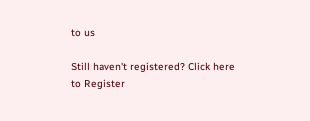to us

Still haven't registered? Click here to Register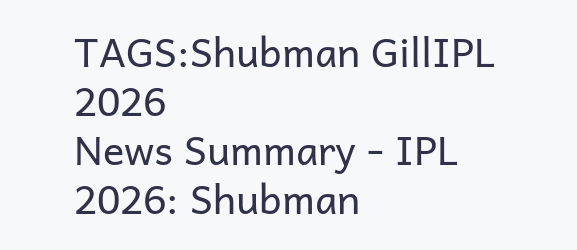TAGS:Shubman GillIPL 2026
News Summary - IPL 2026: Shubman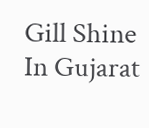Gill Shine In Gujarat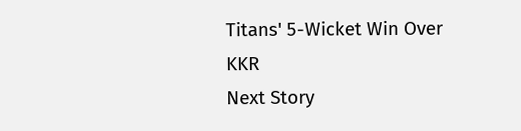Titans' 5-Wicket Win Over KKR
Next Story